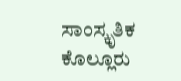ಸಾಂಸ್ಕೃತಿಕ
ಕೊಲ್ಲೂರು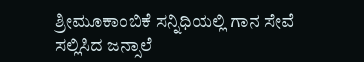ಶ್ರೀಮೂಕಾಂಬಿಕೆ ಸನ್ನಿಧಿಯಲ್ಲಿ ಗಾನ ಸೇವೆ ಸಲ್ಲಿಸಿದ ಜನ್ಸಾಲೆ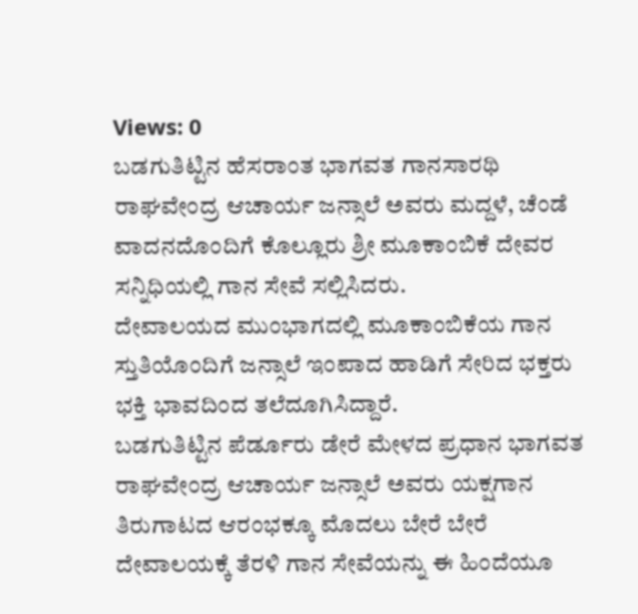Views: 0
ಬಡಗುತಿಟ್ಟಿನ ಹೆಸರಾಂತ ಭಾಗವತ ಗಾನಸಾರಥಿ ರಾಘವೇಂದ್ರ ಆಚಾರ್ಯ ಜನ್ಸಾಲೆ ಅವರು ಮದ್ದಳೆ, ಚೆಂಡೆ ವಾದನದೊಂದಿಗೆ ಕೊಲ್ಲೂರು ಶ್ರೀ ಮೂಕಾಂಬಿಕೆ ದೇವರ ಸನ್ನಿಧಿಯಲ್ಲಿ ಗಾನ ಸೇವೆ ಸಲ್ಲಿಸಿದರು.
ದೇವಾಲಯದ ಮುಂಭಾಗದಲ್ಲಿ ಮೂಕಾಂಬಿಕೆಯ ಗಾನ ಸ್ತುತಿಯೊಂದಿಗೆ ಜನ್ಸಾಲೆ ಇಂಪಾದ ಹಾಡಿಗೆ ಸೇರಿದ ಭಕ್ತರು ಭಕ್ತಿ ಭಾವದಿಂದ ತಲೆದೂಗಿಸಿದ್ದಾರೆ.
ಬಡಗುತಿಟ್ಟಿನ ಪೆರ್ಡೂರು ಡೇರೆ ಮೇಳದ ಪ್ರಧಾನ ಭಾಗವತ ರಾಘವೇಂದ್ರ ಆಚಾರ್ಯ ಜನ್ಸಾಲೆ ಅವರು ಯಕ್ಷಗಾನ ತಿರುಗಾಟದ ಆರಂಭಕ್ಕೂ ಮೊದಲು ಬೇರೆ ಬೇರೆ ದೇವಾಲಯಕ್ಕೆ ತೆರಳಿ ಗಾನ ಸೇವೆಯನ್ನು ಈ ಹಿಂದೆಯೂ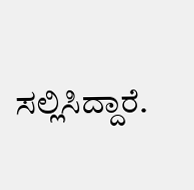ಸಲ್ಲಿಸಿದ್ದಾರೆ.